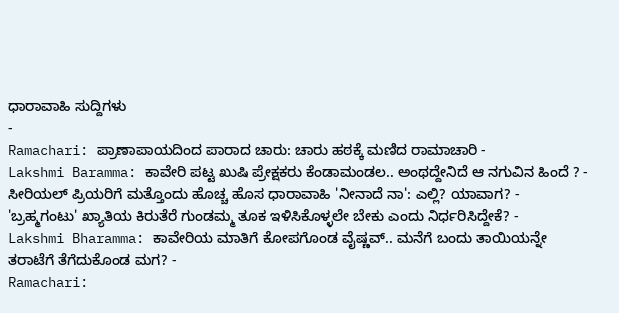ಧಾರಾವಾಹಿ ಸುದ್ದಿಗಳು
-
Ramachari: ಪ್ರಾಣಾಪಾಯದಿಂದ ಪಾರಾದ ಚಾರು: ಚಾರು ಹಠಕ್ಕೆ ಮಣಿದ ರಾಮಾಚಾರಿ -
Lakshmi Baramma: ಕಾವೇರಿ ಪಟ್ಟ ಖುಷಿ ಪ್ರೇಕ್ಷಕರು ಕೆಂಡಾಮಂಡಲ.. ಅಂಥದ್ದೇನಿದೆ ಆ ನಗುವಿನ ಹಿಂದೆ ? -
ಸೀರಿಯಲ್ ಪ್ರಿಯರಿಗೆ ಮತ್ತೊಂದು ಹೊಚ್ಚ ಹೊಸ ಧಾರಾವಾಹಿ 'ನೀನಾದೆ ನಾ': ಎಲ್ಲಿ? ಯಾವಾಗ? -
'ಬ್ರಹ್ಮಗಂಟು' ಖ್ಯಾತಿಯ ಕಿರುತೆರೆ ಗುಂಡಮ್ಮ ತೂಕ ಇಳಿಸಿಕೊಳ್ಳಲೇ ಬೇಕು ಎಂದು ನಿರ್ಧರಿಸಿದ್ದೇಕೆ? -
Lakshmi Bharamma: ಕಾವೇರಿಯ ಮಾತಿಗೆ ಕೋಪಗೊಂಡ ವೈಷ್ಣವ್.. ಮನೆಗೆ ಬಂದು ತಾಯಿಯನ್ನೇ ತರಾಟೆಗೆ ತೆಗೆದುಕೊಂಡ ಮಗ? -
Ramachari: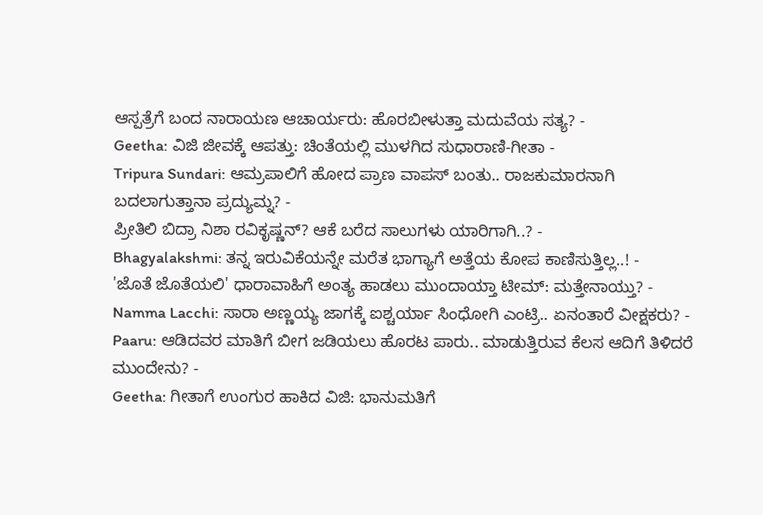ಆಸ್ಪತ್ರೆಗೆ ಬಂದ ನಾರಾಯಣ ಆಚಾರ್ಯರು: ಹೊರಬೀಳುತ್ತಾ ಮದುವೆಯ ಸತ್ಯ? -
Geetha: ವಿಜಿ ಜೀವಕ್ಕೆ ಆಪತ್ತು: ಚಿಂತೆಯಲ್ಲಿ ಮುಳಗಿದ ಸುಧಾರಾಣಿ-ಗೀತಾ -
Tripura Sundari: ಆಮ್ರಪಾಲಿಗೆ ಹೋದ ಪ್ರಾಣ ವಾಪಸ್ ಬಂತು.. ರಾಜಕುಮಾರನಾಗಿ ಬದಲಾಗುತ್ತಾನಾ ಪ್ರದ್ಯುಮ್ನ? -
ಪ್ರೀತಿಲಿ ಬಿದ್ರಾ ನಿಶಾ ರವಿಕೃಷ್ಣನ್? ಆಕೆ ಬರೆದ ಸಾಲುಗಳು ಯಾರಿಗಾಗಿ..? -
Bhagyalakshmi: ತನ್ನ ಇರುವಿಕೆಯನ್ನೇ ಮರೆತ ಭಾಗ್ಯಾಗೆ ಅತ್ತೆಯ ಕೋಪ ಕಾಣಿಸುತ್ತಿಲ್ಲ..! -
'ಜೊತೆ ಜೊತೆಯಲಿ' ಧಾರಾವಾಹಿಗೆ ಅಂತ್ಯ ಹಾಡಲು ಮುಂದಾಯ್ತಾ ಟೀಮ್: ಮತ್ತೇನಾಯ್ತು? -
Namma Lacchi: ಸಾರಾ ಅಣ್ಣಯ್ಯ ಜಾಗಕ್ಕೆ ಐಶ್ಚರ್ಯಾ ಸಿಂಧೋಗಿ ಎಂಟ್ರಿ.. ಏನಂತಾರೆ ವೀಕ್ಷಕರು? -
Paaru: ಆಡಿದವರ ಮಾತಿಗೆ ಬೀಗ ಜಡಿಯಲು ಹೊರಟ ಪಾರು.. ಮಾಡುತ್ತಿರುವ ಕೆಲಸ ಆದಿಗೆ ತಿಳಿದರೆ ಮುಂದೇನು? -
Geetha: ಗೀತಾಗೆ ಉಂಗುರ ಹಾಕಿದ ವಿಜಿ: ಭಾನುಮತಿಗೆ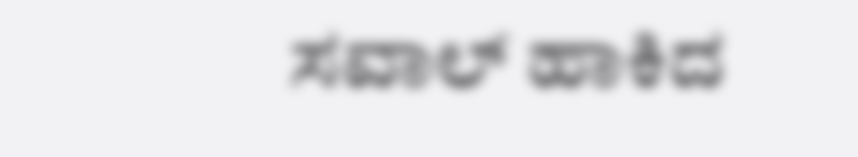ಸವಾಲ್ ಹಾಕಿದ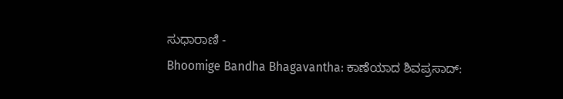ಸುಧಾರಾಣಿ -
Bhoomige Bandha Bhagavantha: ಕಾಣೆಯಾದ ಶಿವಪ್ರಸಾದ್: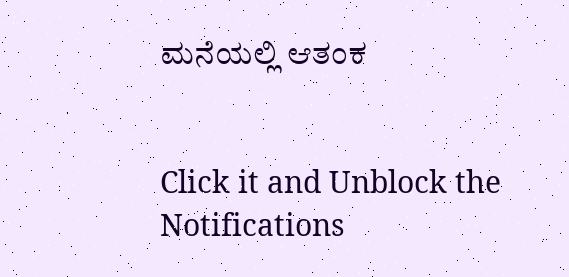ಮನೆಯಲ್ಲಿ ಆತಂಕ


Click it and Unblock the Notifications